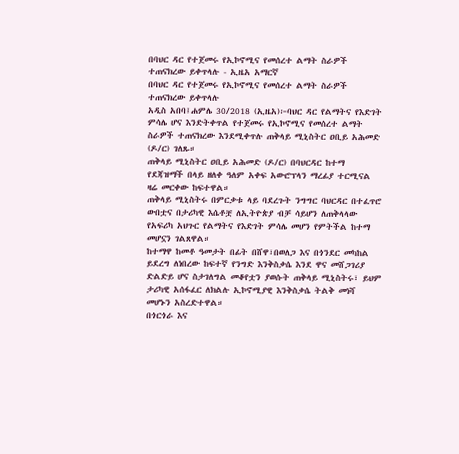በባህር ዳር የተጀመሩ የኢኮኖሚና የመሰረተ ልማት ስራዎች ተጠናክረው ይቀጥላሉ - ኢዜአ አማርኛ
በባህር ዳር የተጀመሩ የኢኮኖሚና የመሰረተ ልማት ስራዎች ተጠናክረው ይቀጥላሉ
አዲስ አበባ፤ሐምሌ 30/2018 (ኢዜአ)፦ባህር ዳር የልማትና የእድገት ምሳሌ ሆና እንድትቀጥል የተጀመሩ የኢኮኖሚና የመሰረተ ልማት ስራዎች ተጠናክረው እንደሚቀጥሉ ጠቅላይ ሚኒስትር ዐቢይ አሕመድ (ዶ/ር) ገለጹ።
ጠቅላይ ሚኒስትር ዐቢይ አሕመድ (ዶ/ር) በባህርዳር ከተማ የደጃዝማች በላይ ዘለቀ ዓለም አቀፍ አውሮፕላን ማረፊያ ተርሚናል ዛሬ መርቀው ከፍተዋል።
ጠቅላይ ሚኒስትሩ በምርቃቱ ላይ ባደረጉት ንግግር ባህርዳር በተፈጥሮ ውበቷና በታሪካዊ እሴቶቿ ለኢትዮጵያ ብቻ ሳይሆን ለጠቅላላው የአፍሪካ አህጉር የልማትና የእድገት ምሳሌ መሆን የምትችል ከተማ መሆኗን ገልጸዋል።
ከተማዋ ከመቶ ዓመታት በፊት በሸዋ፣በወለጋ እና በጎንደር መካከል ይደረግ ለነበረው ከፍተኛ የንግድ እንቅስቃሴ እንደ ዋና መሸጋገሪያ ድልድይ ሆና ስታገለግል መቆየቷን ያወሱት ጠቅላይ ሚኒስትሩ፣ ይህም ታሪካዊ አሰፋፈር ለክልሉ ኢኮኖሚያዊ እንቅስቃሴ ትልቅ መነሻ መሆኑን አስረድተዋል።
በጎርጎራ እና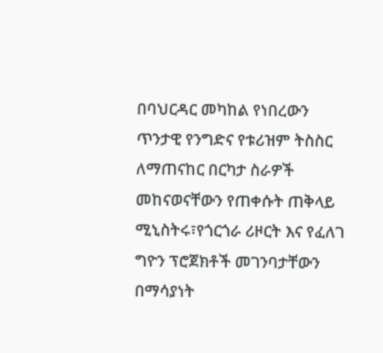በባህርዳር መካከል የነበረውን ጥንታዊ የንግድና የቱሪዝም ትስስር ለማጠናከር በርካታ ስራዎች መከናወናቸውን የጠቀሱት ጠቅላይ ሚኒስትሩ፣የጎርጎራ ሪዞርት እና የፈለገ ግዮን ፕሮጀክቶች መገንባታቸውን በማሳያነት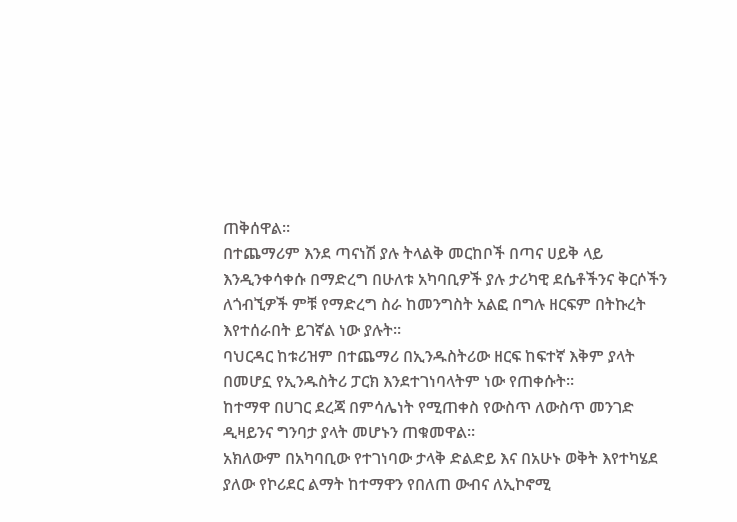ጠቅሰዋል።
በተጨማሪም እንደ ጣናነሽ ያሉ ትላልቅ መርከቦች በጣና ሀይቅ ላይ እንዲንቀሳቀሱ በማድረግ በሁለቱ አካባቢዎች ያሉ ታሪካዊ ደሴቶችንና ቅርሶችን ለጎብኚዎች ምቹ የማድረግ ስራ ከመንግስት አልፎ በግሉ ዘርፍም በትኩረት እየተሰራበት ይገኛል ነው ያሉት።
ባህርዳር ከቱሪዝም በተጨማሪ በኢንዱስትሪው ዘርፍ ከፍተኛ እቅም ያላት በመሆኗ የኢንዱስትሪ ፓርክ እንደተገነባላትም ነው የጠቀሱት።
ከተማዋ በሀገር ደረጃ በምሳሌነት የሚጠቀስ የውስጥ ለውስጥ መንገድ ዲዛይንና ግንባታ ያላት መሆኑን ጠቁመዋል።
አክለውም በአካባቢው የተገነባው ታላቅ ድልድይ እና በአሁኑ ወቅት እየተካሄደ ያለው የኮሪደር ልማት ከተማዋን የበለጠ ውብና ለኢኮኖሚ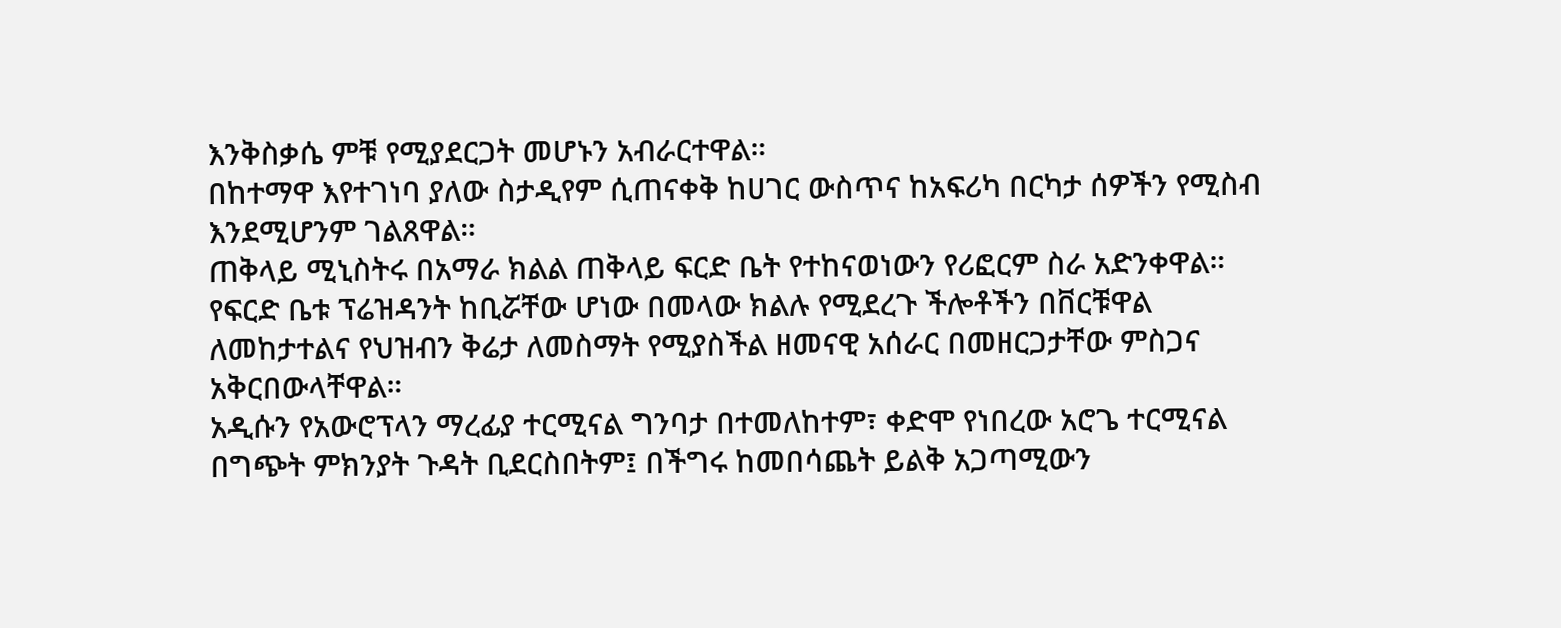እንቅስቃሴ ምቹ የሚያደርጋት መሆኑን አብራርተዋል።
በከተማዋ እየተገነባ ያለው ስታዲየም ሲጠናቀቅ ከሀገር ውስጥና ከአፍሪካ በርካታ ሰዎችን የሚስብ እንደሚሆንም ገልጸዋል።
ጠቅላይ ሚኒስትሩ በአማራ ክልል ጠቅላይ ፍርድ ቤት የተከናወነውን የሪፎርም ስራ አድንቀዋል።
የፍርድ ቤቱ ፕሬዝዳንት ከቢሯቸው ሆነው በመላው ክልሉ የሚደረጉ ችሎቶችን በቨርቹዋል ለመከታተልና የህዝብን ቅሬታ ለመስማት የሚያስችል ዘመናዊ አሰራር በመዘርጋታቸው ምስጋና አቅርበውላቸዋል።
አዲሱን የአውሮፕላን ማረፊያ ተርሚናል ግንባታ በተመለከተም፣ ቀድሞ የነበረው አሮጌ ተርሚናል በግጭት ምክንያት ጉዳት ቢደርስበትም፤ በችግሩ ከመበሳጨት ይልቅ አጋጣሚውን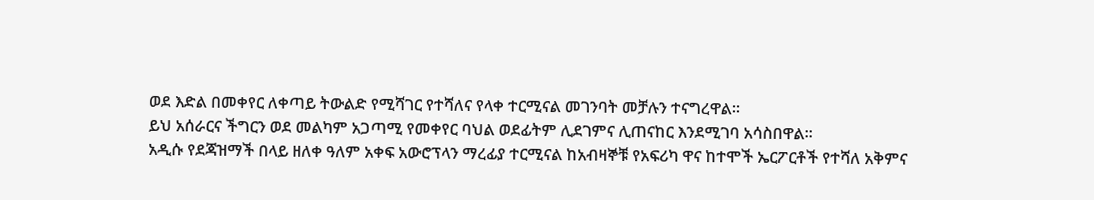ወደ እድል በመቀየር ለቀጣይ ትውልድ የሚሻገር የተሻለና የላቀ ተርሚናል መገንባት መቻሉን ተናግረዋል።
ይህ አሰራርና ችግርን ወደ መልካም አጋጣሚ የመቀየር ባህል ወደፊትም ሊደገምና ሊጠናከር እንደሚገባ አሳስበዋል።
አዲሱ የደጃዝማች በላይ ዘለቀ ዓለም አቀፍ አውሮፕላን ማረፊያ ተርሚናል ከአብዛኞቹ የአፍሪካ ዋና ከተሞች ኤርፖርቶች የተሻለ አቅምና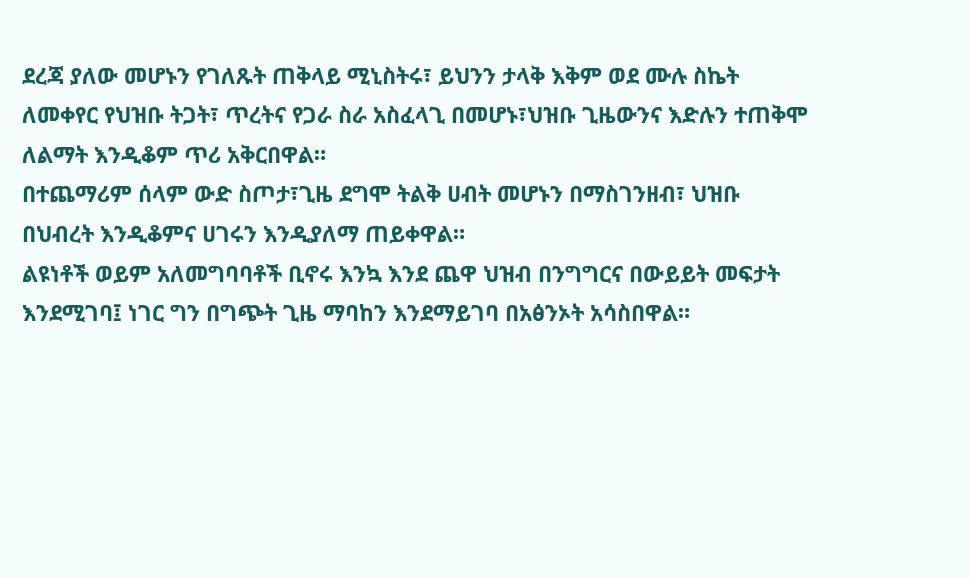ደረጃ ያለው መሆኑን የገለጹት ጠቅላይ ሚኒስትሩ፣ ይህንን ታላቅ እቅም ወደ ሙሉ ስኬት ለመቀየር የህዝቡ ትጋት፣ ጥረትና የጋራ ስራ አስፈላጊ በመሆኑ፣ህዝቡ ጊዜውንና እድሉን ተጠቅሞ ለልማት እንዲቆም ጥሪ አቅርበዋል።
በተጨማሪም ሰላም ውድ ስጦታ፣ጊዜ ደግሞ ትልቅ ሀብት መሆኑን በማስገንዘብ፣ ህዝቡ በህብረት እንዲቆምና ሀገሩን እንዲያለማ ጠይቀዋል።
ልዩነቶች ወይም አለመግባባቶች ቢኖሩ እንኳ እንደ ጨዋ ህዝብ በንግግርና በውይይት መፍታት እንደሚገባ፤ ነገር ግን በግጭት ጊዜ ማባከን እንደማይገባ በአፅንኦት አሳስበዋል።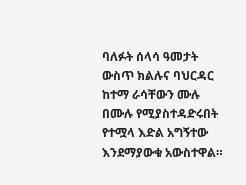ባለፉት ሰላሳ ዓመታት ውስጥ ክልሉና ባህርዳር ከተማ ራሳቸውን ሙሉ በሙሉ የሚያስተዳድሩበት የተሟላ እድል አግኝተው እንደማያውቁ አውስተዋል።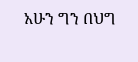አሁን ግን በህግ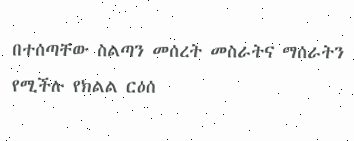በተሰጣቸው ስልጣን መሰረት መስራትና ማሰራትን የሚችሉ የክልል ርዕሰ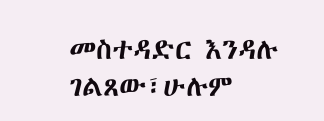መስተዳድር እንዳሉ ገልጸው፣ሁሉም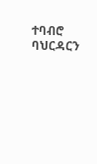ተባብሮ ባህርዳርን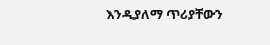እንዲያለማ ጥሪያቸውን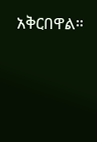አቅርበዋል።